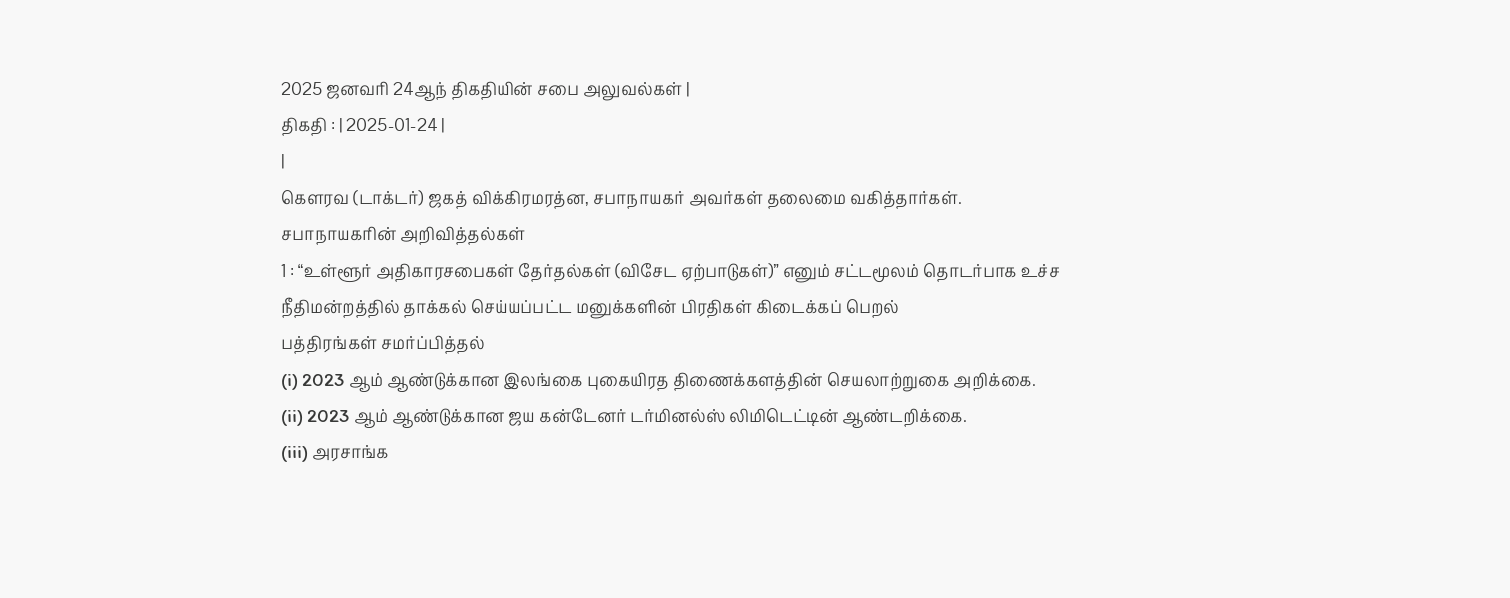2025 ஜனவரி 24ஆந் திகதியின் சபை அலுவல்கள் |
திகதி : | 2025-01-24 |
|
கௌரவ (டாக்டர்) ஜகத் விக்கிரமரத்ன, சபாநாயகர் அவர்கள் தலைமை வகித்தார்கள்.
சபாநாயகரின் அறிவித்தல்கள்
1 : “உள்ளூர் அதிகாரசபைகள் தேர்தல்கள் (விசேட ஏற்பாடுகள்)” எனும் சட்டமூலம் தொடர்பாக உச்ச நீதிமன்றத்தில் தாக்கல் செய்யப்பட்ட மனுக்களின் பிரதிகள் கிடைக்கப் பெறல்
பத்திரங்கள் சமர்ப்பித்தல்
(i) 2023 ஆம் ஆண்டுக்கான இலங்கை புகையிரத திணைக்களத்தின் செயலாற்றுகை அறிக்கை.
(ii) 2023 ஆம் ஆண்டுக்கான ஜய கன்டேனர் டர்மினல்ஸ் லிமிடெட்டின் ஆண்டறிக்கை.
(iii) அரசாங்க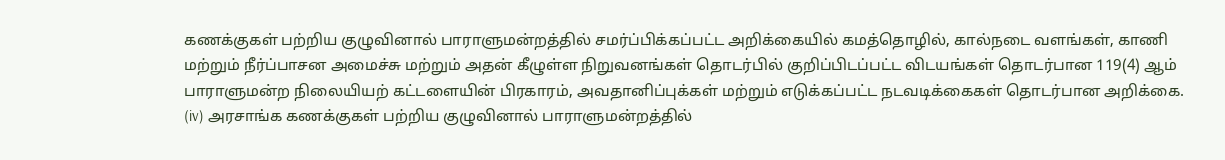கணக்குகள் பற்றிய குழுவினால் பாராளுமன்றத்தில் சமர்ப்பிக்கப்பட்ட அறிக்கையில் கமத்தொழில், கால்நடை வளங்கள், காணி மற்றும் நீர்ப்பாசன அமைச்சு மற்றும் அதன் கீழுள்ள நிறுவனங்கள் தொடர்பில் குறிப்பிடப்பட்ட விடயங்கள் தொடர்பான 119(4) ஆம் பாராளுமன்ற நிலையியற் கட்டளையின் பிரகாரம், அவதானிப்புக்கள் மற்றும் எடுக்கப்பட்ட நடவடிக்கைகள் தொடர்பான அறிக்கை.
(iv) அரசாங்க கணக்குகள் பற்றிய குழுவினால் பாராளுமன்றத்தில்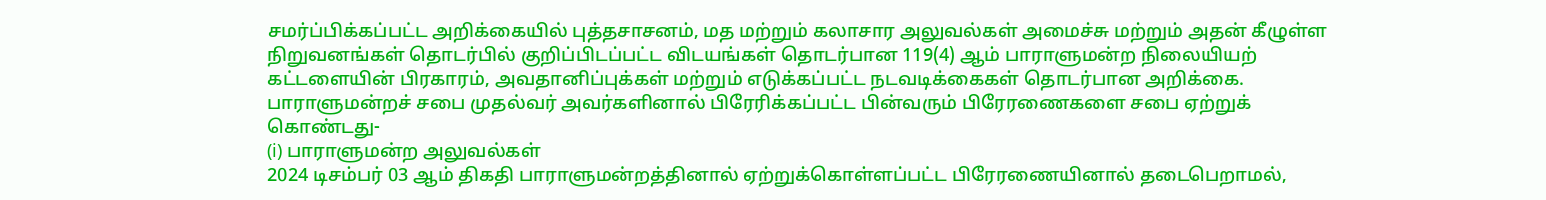சமர்ப்பிக்கப்பட்ட அறிக்கையில் புத்தசாசனம், மத மற்றும் கலாசார அலுவல்கள் அமைச்சு மற்றும் அதன் கீழுள்ள நிறுவனங்கள் தொடர்பில் குறிப்பிடப்பட்ட விடயங்கள் தொடர்பான 119(4) ஆம் பாராளுமன்ற நிலையியற் கட்டளையின் பிரகாரம், அவதானிப்புக்கள் மற்றும் எடுக்கப்பட்ட நடவடிக்கைகள் தொடர்பான அறிக்கை.
பாராளுமன்றச் சபை முதல்வர் அவர்களினால் பிரேரிக்கப்பட்ட பின்வரும் பிரேரணைகளை சபை ஏற்றுக் கொண்டது-
(i) பாராளுமன்ற அலுவல்கள்
2024 டிசம்பர் 03 ஆம் திகதி பாராளுமன்றத்தினால் ஏற்றுக்கொள்ளப்பட்ட பிரேரணையினால் தடைபெறாமல்,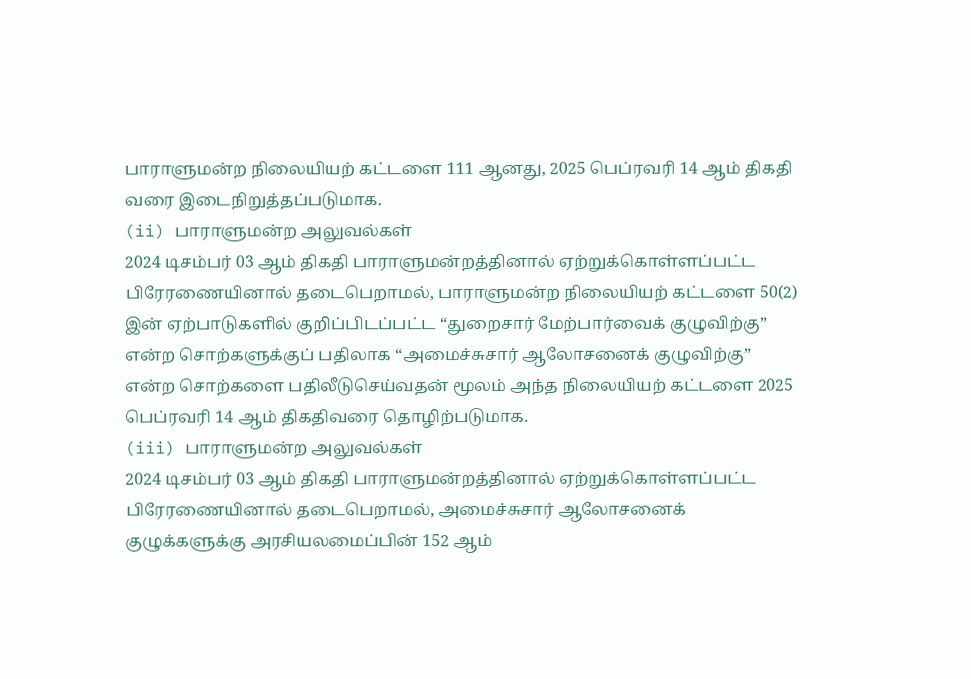பாராளுமன்ற நிலையியற் கட்டளை 111 ஆனது, 2025 பெப்ரவரி 14 ஆம் திகதி வரை இடைநிறுத்தப்படுமாக.
(ii) பாராளுமன்ற அலுவல்கள்
2024 டிசம்பர் 03 ஆம் திகதி பாராளுமன்றத்தினால் ஏற்றுக்கொள்ளப்பட்ட பிரேரணையினால் தடைபெறாமல், பாராளுமன்ற நிலையியற் கட்டளை 50(2) இன் ஏற்பாடுகளில் குறிப்பிடப்பட்ட “துறைசார் மேற்பார்வைக் குழுவிற்கு” என்ற சொற்களுக்குப் பதிலாக “அமைச்சுசார் ஆலோசனைக் குழுவிற்கு” என்ற சொற்களை பதிலீடுசெய்வதன் மூலம் அந்த நிலையியற் கட்டளை 2025 பெப்ரவரி 14 ஆம் திகதிவரை தொழிற்படுமாக.
(iii) பாராளுமன்ற அலுவல்கள்
2024 டிசம்பர் 03 ஆம் திகதி பாராளுமன்றத்தினால் ஏற்றுக்கொள்ளப்பட்ட பிரேரணையினால் தடைபெறாமல், அமைச்சுசார் ஆலோசனைக் குழுக்களுக்கு அரசியலமைப்பின் 152 ஆம்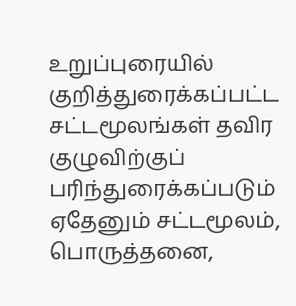உறுப்புரையில் குறித்துரைக்கப்பட்ட சட்டமூலங்கள் தவிர குழுவிற்குப் பரிந்துரைக்கப்படும் ஏதேனும் சட்டமூலம், பொருத்தனை,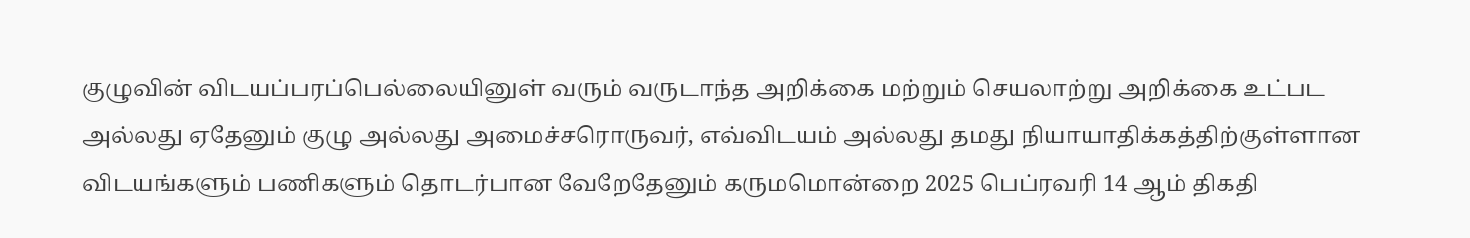குழுவின் விடயப்பரப்பெல்லையினுள் வரும் வருடாந்த அறிக்கை மற்றும் செயலாற்று அறிக்கை உட்பட அல்லது ஏதேனும் குழு அல்லது அமைச்சரொருவர், எவ்விடயம் அல்லது தமது நியாயாதிக்கத்திற்குள்ளான விடயங்களும் பணிகளும் தொடர்பான வேறேதேனும் கருமமொன்றை 2025 பெப்ரவரி 14 ஆம் திகதி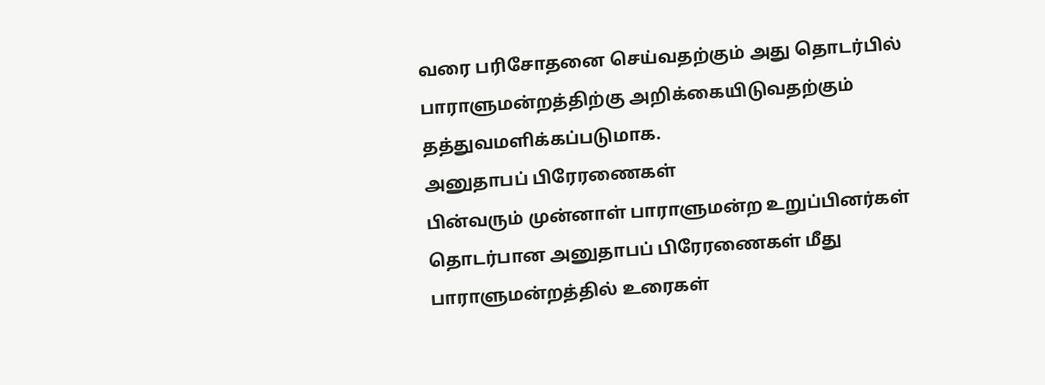வரை பரிசோதனை செய்வதற்கும் அது தொடர்பில் பாராளுமன்றத்திற்கு அறிக்கையிடுவதற்கும் தத்துவமளிக்கப்படுமாக.
அனுதாபப் பிரேரணைகள்
பின்வரும் முன்னாள் பாராளுமன்ற உறுப்பினர்கள் தொடர்பான அனுதாபப் பிரேரணைகள் மீது பாராளுமன்றத்தில் உரைகள்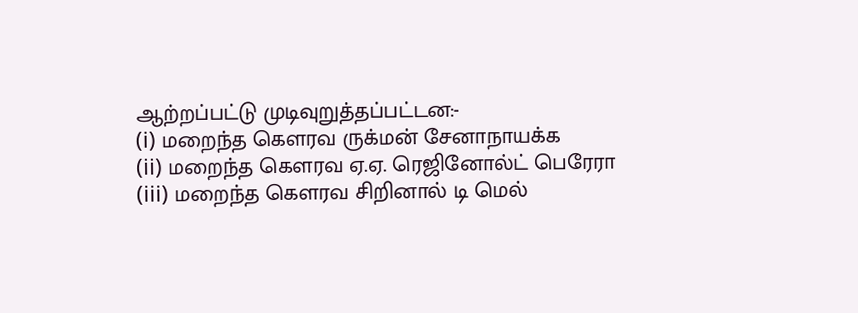ஆற்றப்பட்டு முடிவுறுத்தப்பட்டன:-
(i) மறைந்த கௌரவ ருக்மன் சேனாநாயக்க
(ii) மறைந்த கௌரவ ஏ.ஏ. ரெஜினோல்ட் பெரேரா
(iii) மறைந்த கௌரவ சிறினால் டி மெல்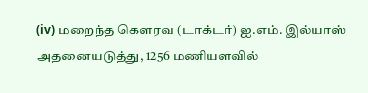(iv) மறைந்த கௌரவ (டாக்டர்) ஐ.எம். இல்யாஸ்
அதனையடுத்து, 1256 மணியளவில்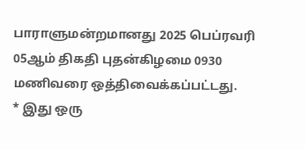பாராளுமன்றமானது 2025 பெப்ரவரி 05ஆம் திகதி புதன்கிழமை 0930 மணிவரை ஒத்திவைக்கப்பட்டது.
* இது ஒரு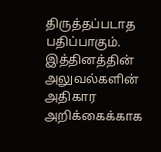திருத்தப்படாத பதிப்பாகும். இத்தினத்தின் அலுவல்களின் அதிகார அறிக்கைக்காக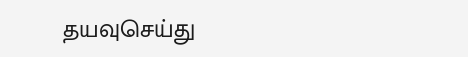தயவுசெய்து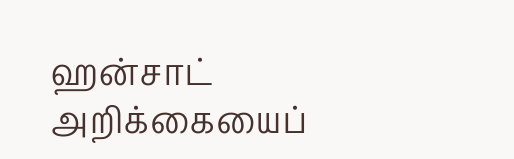ஹன்சாட் அறிக்கையைப்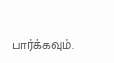பார்க்கவும்.